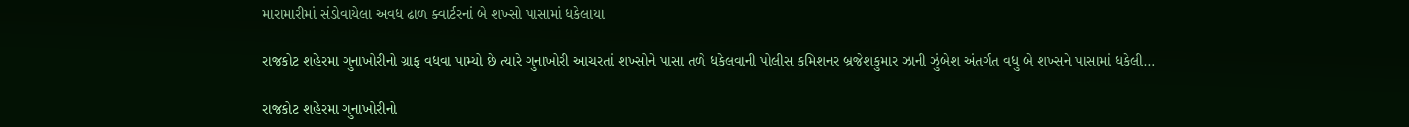મારામારીમાં સંડોવાયેલા અવધ ઢાળ ક્વાર્ટરનાં બે શખ્સો પાસામાં ધકેલાયા

રાજકોટ શહેરમા ગુનાખોરીનો ગ્રાફ વધવા પામ્યો છે ત્યારે ગુનાખોરી આચરતાં શખ્સોને પાસા તળે ધકેલવાની પોલીસ કમિશનર બ્રજેશકુમાર ઝાની ઝુંબેશ અંતર્ગત વધુ બે શખ્સને પાસામાં ધકેલી…

રાજકોટ શહેરમા ગુનાખોરીનો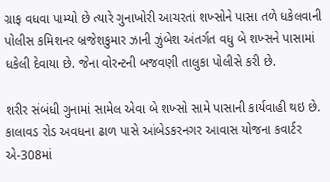ગ્રાફ વધવા પામ્યો છે ત્યારે ગુનાખોરી આચરતાં શખ્સોને પાસા તળે ધકેલવાની પોલીસ કમિશનર બ્રજેશકુમાર ઝાની ઝુંબેશ અંતર્ગત વધુ બે શખ્સને પાસામાં ધકેલી દેવાયા છે. જેના વોરન્ટની બજવણી તાલુકા પોલીસે કરી છે.

શરીર સંબંધી ગુનામાં સામેલ એવા બે શખ્સો સામે પાસાની કાર્યવાહી થઇ છે. કાલાવડ રોડ અવધના ઢાળ પાસે આંબેડકરનગર આવાસ યોજના કવાર્ટર એ-308માં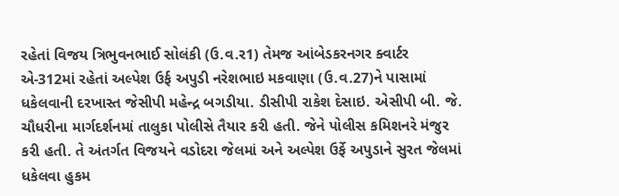રહેતાં વિજય ત્રિભુવનભાઈ સોલંકી (ઉ.વ.ર1) તેમજ આંબેડકરનગર ક્વાર્ટર એ-312માં રહેતાં અલ્પેશ ઉર્ફ અપુડી નરેશભાઇ મકવાણા (ઉ.વ.27)ને પાસામાં ધકેલવાની દરખાસ્ત જેસીપી મહેન્દ્ર બગડીયા. ડીસીપી રાકેશ દેસાઇ. એસીપી બી. જે. ચૌધરીના માર્ગદર્શનમાં તાલુકા પોલીસે તૈયાર કરી હતી. જેને પોલીસ કમિશનરે મંજુર કરી હતી. તે અંતર્ગત વિજયને વડોદરા જેલમાં અને અલ્પેશ ઉર્ફે અપુડાને સુરત જેલમાં ધકેલવા હુકમ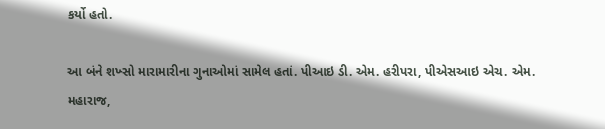કર્યો હતો.

આ બંને શખ્સો મારામારીના ગુનાઓમાં સામેલ હતાં. પીઆઇ ડી. એમ. હરીપરા, પીએસઆઇ એચ. એમ. મહારાજ,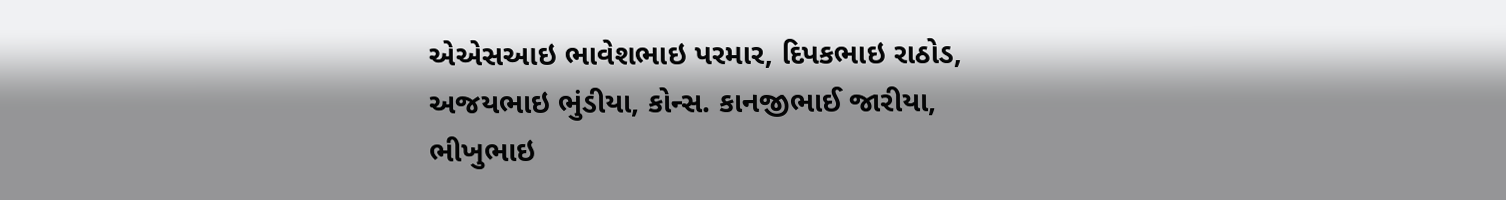એએસઆઇ ભાવેશભાઇ પરમાર, દિપકભાઇ રાઠોડ, અજયભાઇ ભુંડીયા, કોન્સ. કાનજીભાઈ જારીયા, ભીખુભાઇ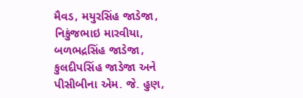મૈવડ, મયુરસિંહ જાડેજા, નિકુંજભાઇ મારવીયા, બળભદ્રસિંહ જાડેજા, કુલદીપસિંહ જાડેજા અને પીસીબીના એમ. જે. હુણ,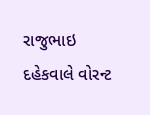રાજુભાઇ દહેકવાલે વોરન્ટ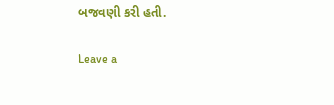બજવણી કરી હતી.

Leave a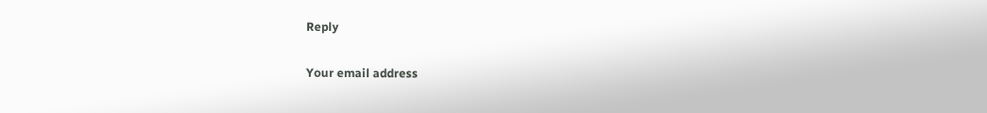Reply

Your email address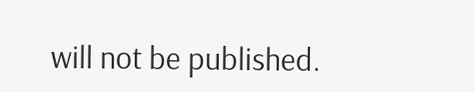will not be published.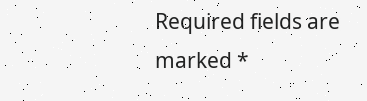Required fields are marked *